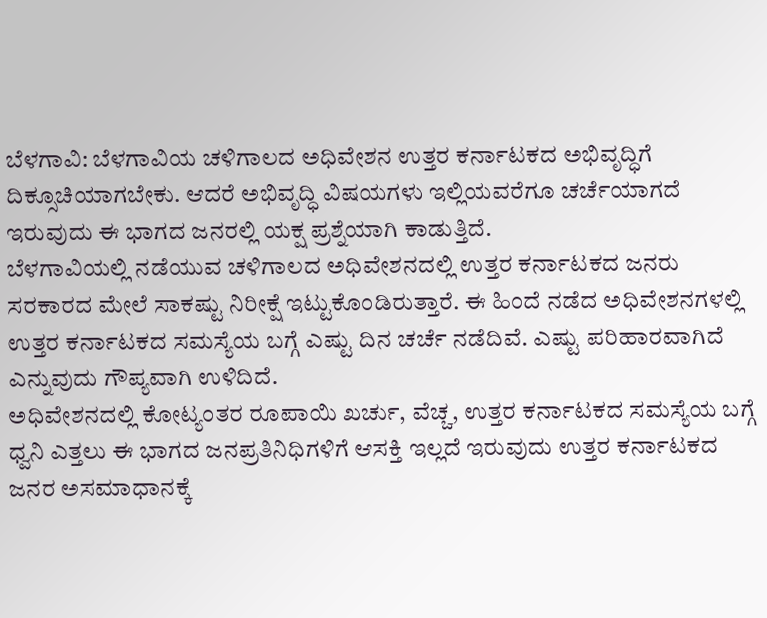ಬೆಳಗಾವಿ: ಬೆಳಗಾವಿಯ ಚಳಿಗಾಲದ ಅಧಿವೇಶನ ಉತ್ತರ ಕರ್ನಾಟಕದ ಅಭಿವೃದ್ಧಿಗೆ ದಿಕ್ಸೂಚಿಯಾಗಬೇಕು. ಆದರೆ ಅಭಿವೃದ್ಧಿ ವಿಷಯಗಳು ಇಲ್ಲಿಯವರೆಗೂ ಚರ್ಚೆಯಾಗದೆ ಇರುವುದು ಈ ಭಾಗದ ಜನರಲ್ಲಿ ಯಕ್ಷ ಪ್ರಶ್ನೆಯಾಗಿ ಕಾಡುತ್ತಿದೆ.
ಬೆಳಗಾವಿಯಲ್ಲಿ ನಡೆಯುವ ಚಳಿಗಾಲದ ಅಧಿವೇಶನದಲ್ಲಿ ಉತ್ತರ ಕರ್ನಾಟಕದ ಜನರು ಸರಕಾರದ ಮೇಲೆ ಸಾಕಷ್ಟು ನಿರೀಕ್ಷೆ ಇಟ್ಟುಕೊಂಡಿರುತ್ತಾರೆ. ಈ ಹಿಂದೆ ನಡೆದ ಅಧಿವೇಶನಗಳಲ್ಲಿ ಉತ್ತರ ಕರ್ನಾಟಕದ ಸಮಸ್ಯೆಯ ಬಗ್ಗೆ ಎಷ್ಟು ದಿನ ಚರ್ಚೆ ನಡೆದಿವೆ. ಎಷ್ಟು ಪರಿಹಾರವಾಗಿದೆ ಎನ್ನುವುದು ಗೌಪ್ಯವಾಗಿ ಉಳಿದಿದೆ.
ಅಧಿವೇಶನದಲ್ಲಿ ಕೋಟ್ಯಂತರ ರೂಪಾಯಿ ಖರ್ಚು, ವೆಚ್ಚ, ಉತ್ತರ ಕರ್ನಾಟಕದ ಸಮಸ್ಯೆಯ ಬಗ್ಗೆ ಧ್ವನಿ ಎತ್ತಲು ಈ ಭಾಗದ ಜನಪ್ರತಿನಿಧಿಗಳಿಗೆ ಆಸಕ್ತಿ ಇಲ್ಲದೆ ಇರುವುದು ಉತ್ತರ ಕರ್ನಾಟಕದ ಜನರ ಅಸಮಾಧಾನಕ್ಕೆ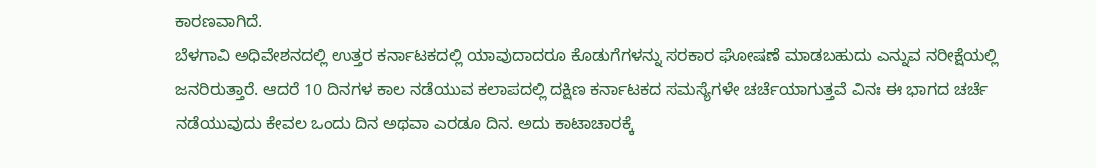ಕಾರಣವಾಗಿದೆ.
ಬೆಳಗಾವಿ ಅಧಿವೇಶನದಲ್ಲಿ ಉತ್ತರ ಕರ್ನಾಟಕದಲ್ಲಿ ಯಾವುದಾದರೂ ಕೊಡುಗೆಗಳನ್ನು ಸರಕಾರ ಘೋಷಣೆ ಮಾಡಬಹುದು ಎನ್ನುವ ನರೀಕ್ಷೆಯಲ್ಲಿ ಜನರಿರುತ್ತಾರೆ. ಆದರೆ 10 ದಿನಗಳ ಕಾಲ ನಡೆಯುವ ಕಲಾಪದಲ್ಲಿ ದಕ್ಷಿಣ ಕರ್ನಾಟಕದ ಸಮಸ್ಯೆಗಳೇ ಚರ್ಚೆಯಾಗುತ್ತವೆ ವಿನಃ ಈ ಭಾಗದ ಚರ್ಚೆ ನಡೆಯುವುದು ಕೇವಲ ಒಂದು ದಿನ ಅಥವಾ ಎರಡೂ ದಿನ. ಅದು ಕಾಟಾಚಾರಕ್ಕೆ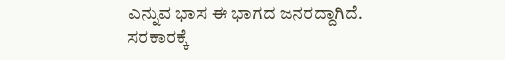ಎನ್ನುವ ಭಾಸ ಈ ಭಾಗದ ಜನರದ್ದಾಗಿದೆ.
ಸರಕಾರಕ್ಕೆ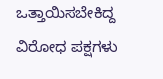ಒತ್ತಾಯಿಸಬೇಕಿದ್ದ ವಿರೋಧ ಪಕ್ಷಗಳು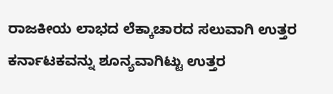ರಾಜಕೀಯ ಲಾಭದ ಲೆಕ್ಕಾಚಾರದ ಸಲುವಾಗಿ ಉತ್ತರ ಕರ್ನಾಟಕವನ್ನು ಶೂನ್ಯವಾಗಿಟ್ಟು ಉತ್ತರ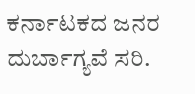ಕರ್ನಾಟಕದ ಜನರ ದುರ್ಬಾಗ್ಯವೆ ಸರಿ.